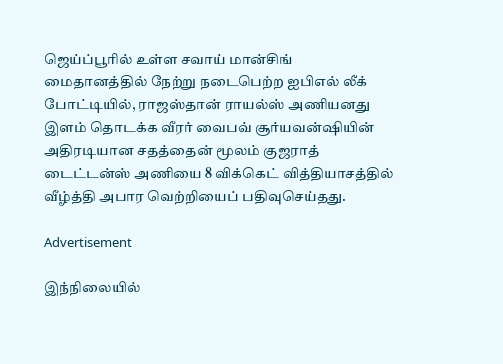ஜெய்ப்பூரில் உள்ள சவாய் மான்சிங் மைதானத்தில் நேற்று நடைபெற்ற ஐபிஎல் லீக் போட்டியில், ராஜஸ்தான் ராயல்ஸ் அணியனது இளம் தொடக்க வீரர் வைபவ் சூர்யவன்ஷியின் அதிரடியான சதத்தைன் மூலம் குஜராத் டைட்டன்ஸ் அணியை 8 விக்கெட் வித்தியாசத்தில் வீழ்த்தி அபார வெற்றியைப் பதிவுசெய்தது.

Advertisement

இந்நிலையில்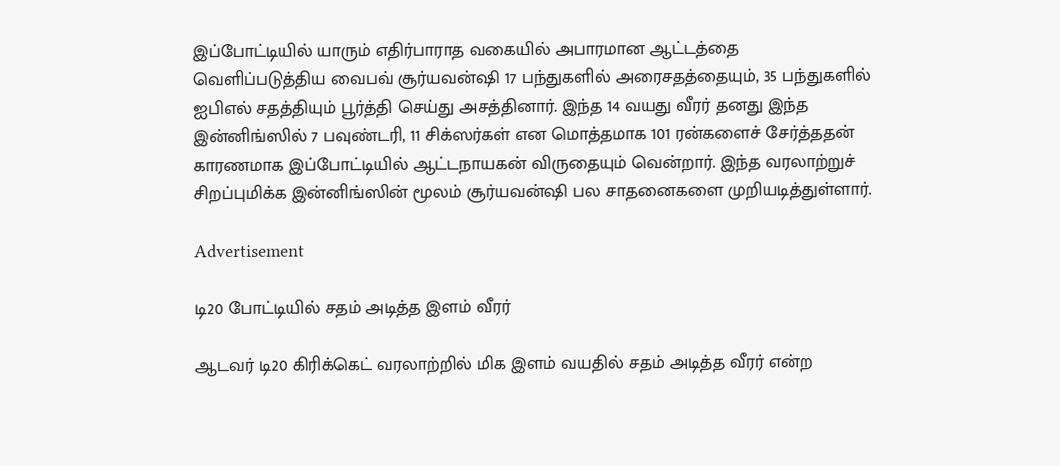இப்போட்டியில் யாரும் எதிர்பாராத வகையில் அபாரமான ஆட்டத்தை வெளிப்படுத்திய வைபவ் சூர்யவன்ஷி 17 பந்துகளில் அரைசதத்தையும், 35 பந்துகளில் ஐபிஎல் சதத்தியும் பூர்த்தி செய்து அசத்தினார். இந்த 14 வயது வீரர் தனது இந்த இன்னிங்ஸில் 7 பவுண்டரி, 11 சிக்ஸர்கள் என மொத்தமாக 101 ரன்களைச் சேர்த்ததன் காரணமாக இப்போட்டியில் ஆட்டநாயகன் விருதையும் வென்றார். இந்த வரலாற்றுச் சிறப்புமிக்க இன்னிங்ஸின் மூலம் சூர்யவன்ஷி பல சாதனைகளை முறியடித்துள்ளார்.

Advertisement

டி20 போட்டியில் சதம் அடித்த இளம் வீரர்

ஆடவர் டி20 கிரிக்கெட் வரலாற்றில் மிக இளம் வயதில் சதம் அடித்த வீரர் என்ற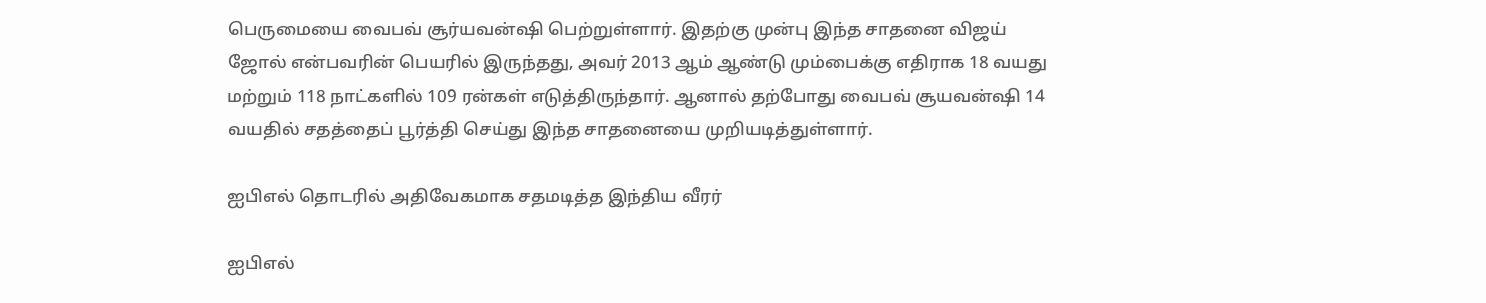பெருமையை வைபவ் சூர்யவன்ஷி பெற்றுள்ளார். இதற்கு முன்பு இந்த சாதனை விஜய் ஜோல் என்பவரின் பெயரில் இருந்தது, அவர் 2013 ஆம் ஆண்டு மும்பைக்கு எதிராக 18 வயது மற்றும் 118 நாட்களில் 109 ரன்கள் எடுத்திருந்தார். ஆனால் தற்போது வைபவ் சூயவன்ஷி 14 வயதில் சதத்தைப் பூர்த்தி செய்து இந்த சாதனையை முறியடித்துள்ளார்.

ஐபிஎல் தொடரில் அதிவேகமாக சதமடித்த இந்திய வீரர்

ஐபிஎல்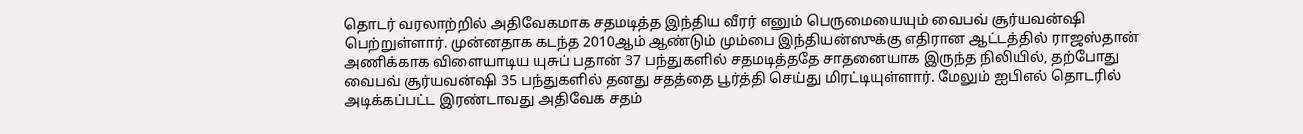தொடர் வரலாற்றில் அதிவேகமாக சதமடித்த இந்திய வீரர் எனும் பெருமையையும் வைபவ் சூர்யவன்ஷி பெற்றுள்ளார். முன்னதாக கடந்த 2010ஆம் ஆண்டும் மும்பை இந்தியன்ஸுக்கு எதிரான ஆட்டத்தில் ராஜஸ்தான் அணிக்காக விளையாடிய யுசுப் பதான் 37 பந்துகளில் சதமடித்ததே சாதனையாக இருந்த நிலியில், தற்போது வைபவ் சூர்யவன்ஷி 35 பந்துகளில் தனது சதத்தை பூர்த்தி செய்து மிரட்டியுள்ளார். மேலும் ஐபிஎல் தொடரில் அடிக்கப்பட்ட இரண்டாவது அதிவேக சதம்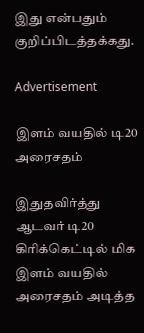இது என்பதும் குறிப்பிடத்தக்கது.

Advertisement

இளம் வயதில் டி20 அரைசதம்

இதுதவிர்த்து ஆடவர் டி20 கிரிக்கெட்டில் மிக இளம் வயதில் அரைசதம் அடித்த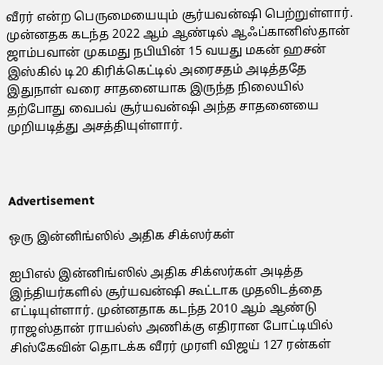வீரர் என்ற பெருமையையும் சூர்யவன்ஷி பெற்றுள்ளார். முன்னதக கடந்த 2022 ஆம் ஆண்டில் ஆஃப்கானிஸ்தான் ஜாம்பவான் முகமது நபியின் 15 வயது மகன் ஹசன் இஸ்கில் டி20 கிரிக்கெட்டில் அரைசதம் அடித்ததே இதுநாள் வரை சாதனையாக இருந்த நிலையில் தற்போது வைபவ் சூர்யவன்ஷி அந்த சாதனையை முறியடித்து அசத்தியுள்ளார்.



Advertisement

ஒரு இன்னிங்ஸில் அதிக சிக்ஸர்கள்

ஐபிஎல் இன்னிங்ஸில் அதிக சிக்ஸர்கள் அடித்த இந்தியர்களில் சூர்யவன்ஷி கூட்டாக முதலிடத்தை எட்டியுள்ளார். முன்னதாக கடந்த 2010 ஆம் ஆண்டு ராஜஸ்தான் ராயல்ஸ் அணிக்கு எதிரான போட்டியில் சிஸ்கேவின் தொடக்க வீரர் முரளி விஜய் 127 ரன்கள்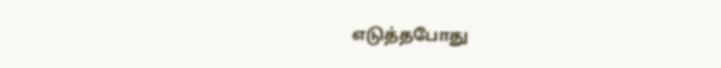எடுத்தபோது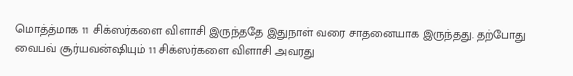மொத்த்மாக 11 சிக்ஸர்களை விளாசி இருந்ததே இதுநாள் வரை சாதனையாக இருந்தது. தற்போது வைபவ் சூர்யவன்ஷியும் 11 சிக்ஸர்களை விளாசி அவரது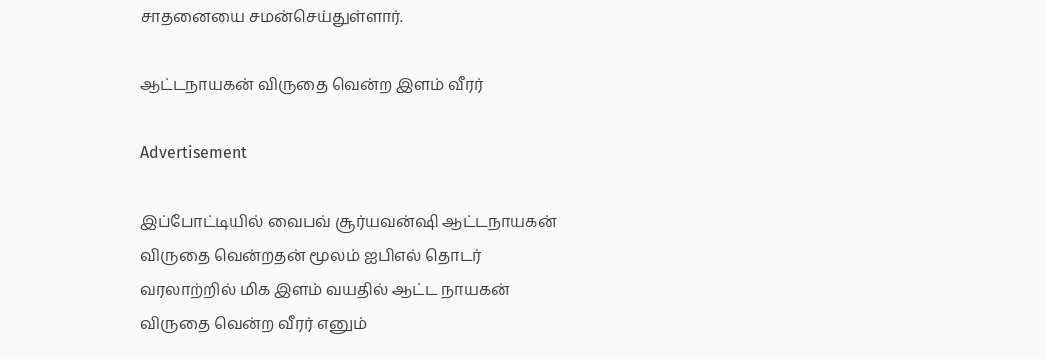சாதனையை சமன்செய்துள்ளார்.

ஆட்டநாயகன் விருதை வென்ற இளம் வீரர்

Advertisement

இப்போட்டியில் வைபவ் சூர்யவன்ஷி ஆட்டநாயகன் விருதை வென்றதன் மூலம் ஐபிஎல் தொடர் வரலாற்றில் மிக இளம் வயதில் ஆட்ட நாயகன் விருதை வென்ற வீரர் எனும்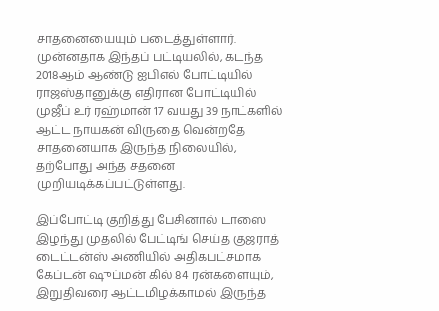சாதனையையும் படைத்துள்ளார். முன்னதாக இந்தப் பட்டியலில், கடந்த 2018ஆம் ஆண்டு ஐபிஎல் போட்டியில் ராஜஸ்தானுக்கு எதிரான போட்டியில் முஜீப் உர் ரஹ்மான் 17 வயது 39 நாட்களில் ஆட்ட நாயகன் விருதை வென்றதே சாதனையாக இருந்த நிலையில், தற்போது அந்த சதனை முறியடிக்கப்பட்டுள்ளது.

இப்போட்டி குறித்து பேசினால் டாஸை இழந்து முதலில் பேட்டிங் செய்த குஜராத் டைட்டன்ஸ் அணியில் அதிகபட்சமாக கேப்டன் ஷுப்மன் கில் 84 ரன்களையும், இறுதிவரை ஆட்டமிழக்காமல் இருந்த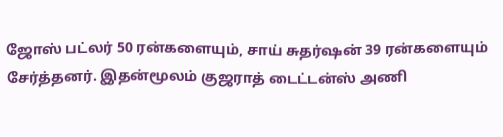ஜோஸ் பட்லர் 50 ரன்களையும், சாய் சுதர்ஷன் 39 ரன்களையும் சேர்த்தனர். இதன்மூலம் குஜராத் டைட்டன்ஸ் அணி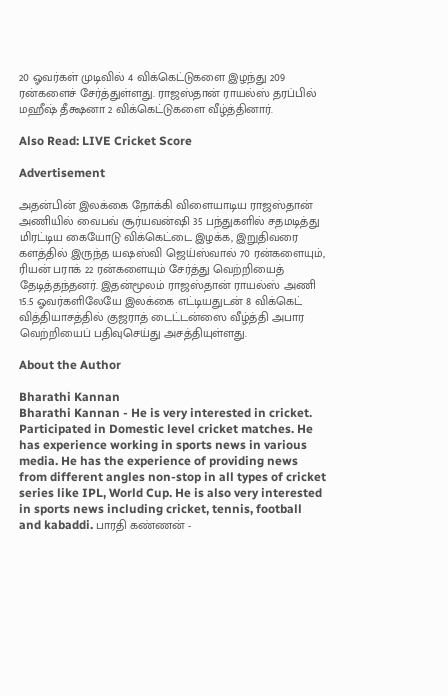20 ஓவர்கள் முடிவில் 4 விக்கெட்டுகளை இழந்து 209 ரன்களைச் சேர்த்துள்ளது. ராஜஸ்தான் ராயல்ஸ் தரப்பில் மஹீஷ் தீக்ஷனா 2 விக்கெட்டுகளை வீழ்த்தினார்.

Also Read: LIVE Cricket Score

Advertisement

அதன்பின் இலக்கை நோக்கி விளையாடிய ராஜஸ்தான் அணியில் வைபவ் சூர்யவன்ஷி 35 பந்துகளில் சதமடித்து மிரட்டிய கையோடு விக்கெட்டை இழக்க, இறுதிவரை களத்தில் இருந்த யஷஸ்வி ஜெய்ஸ்வால் 70 ரன்களையும், ரியன் பராக் 22 ரன்களையும் சேர்த்து வெற்றியைத் தேடித்தந்தனர். இதன்மூலம் ராஜஸ்தான் ராயல்ஸ் அணி 15.5 ஓவர்களிலேயே இலக்கை எட்டியதுடன் 8 விக்கெட் வித்தியாசத்தில் குஜராத் டைட்டன்ஸை வீழ்த்தி அபார வெற்றியைப் பதிவுசெய்து அசத்தியுள்ளது.

About the Author

Bharathi Kannan
Bharathi Kannan - He is very interested in cricket. Participated in Domestic level cricket matches. He has experience working in sports news in various media. He has the experience of providing news from different angles non-stop in all types of cricket series like IPL, World Cup. He is also very interested in sports news including cricket, tennis, football and kabaddi. பாரதி கண்ணன் -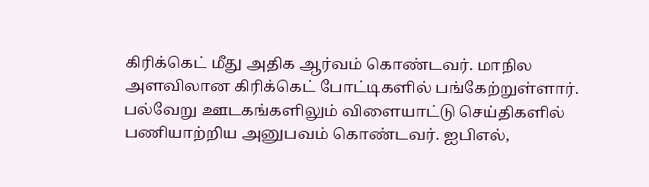கிரிக்கெட் மீது அதிக ஆர்வம் கொண்டவர். மாநில அளவிலான கிரிக்கெட் போட்டிகளில் பங்கேற்றுள்ளார். பல்வேறு ஊடகங்களிலும் விளையாட்டு செய்திகளில் பணியாற்றிய அனுபவம் கொண்டவர். ஐபிஎல்,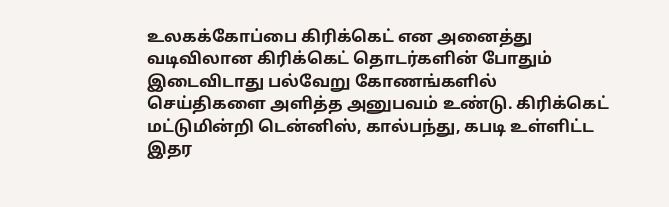உலகக்கோப்பை கிரிக்கெட் என அனைத்து வடிவிலான கிரிக்கெட் தொடர்களின் போதும் இடைவிடாது பல்வேறு கோணங்களில் செய்திகளை அளித்த அனுபவம் உண்டு. கிரிக்கெட் மட்டுமின்றி டென்னிஸ், கால்பந்து, கபடி உள்ளிட்ட இதர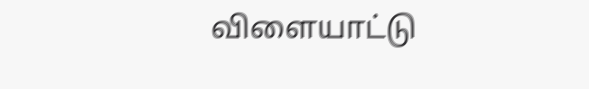விளையாட்டு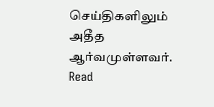செய்திகளிலும் அதீத ஆர்வமுள்ளவர். Read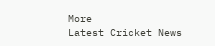More
Latest Cricket News